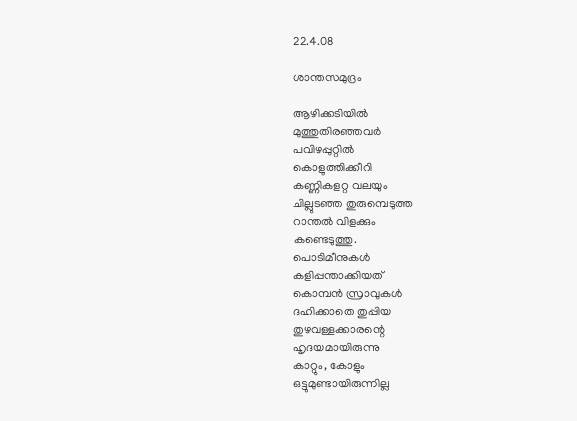22.4.08

ശാന്തസമുദ്രം

ആഴിക്കടിയില്‍
മുത്തുതിരഞ്ഞവര്‍
പവിഴപ്പുറ്റില്‍
കൊളുത്തിക്കീറി
കണ്ണികളറ്റ വലയും
ചില്ലുടഞ്ഞ തുരുമ്പെടുത്ത
റാന്തല്‍ വിളക്കും
കണ്ടെടുത്തു.
പൊടിമീനുകള്‍
കളിപ്പന്താക്കിയത്
കൊമ്പന്‍ സ്രാവുകള്‍
ദഹിക്കാതെ തുപ്പിയ
തുഴവള്ളക്കാരന്റെ
ഹൃദയമായിരുന്നു
കാറ്റും, കോളും
ഒട്ടുമുണ്ടായിരുന്നില്ല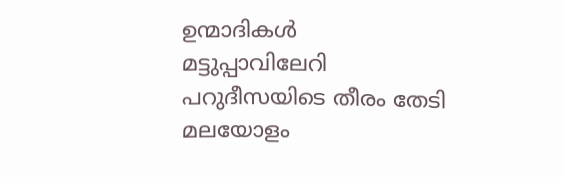ഉന്മാദികള്‍
മട്ടുപ്പാവിലേറി
പറുദീസയിടെ തീരം തേടി
മലയോളം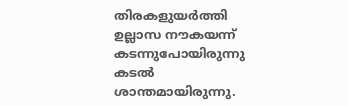തിരകളുയര്‍ത്തി
ഉല്ലാസ നൗകയന്ന്
കടന്നുപോയിരുന്നു
കടല്‍
ശാന്തമായിരുന്നു.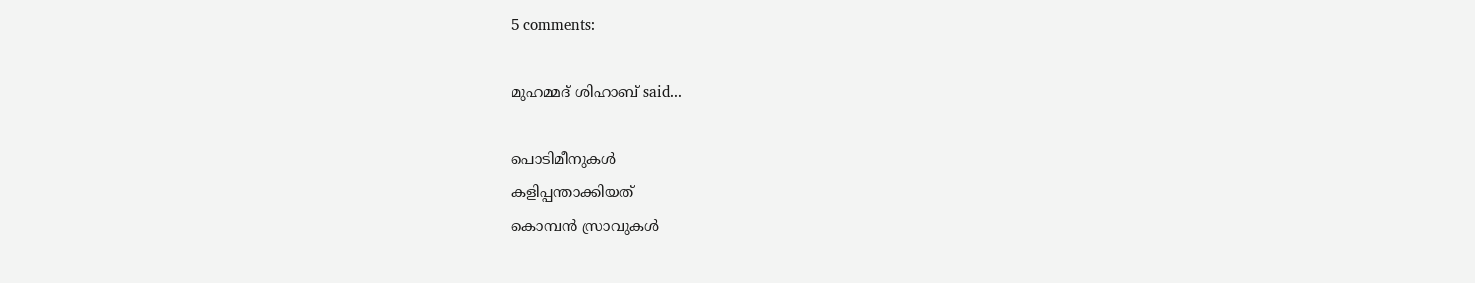5 comments:

മുഹമ്മദ് ശിഹാബ് said...

പൊടിമീനുകള്‍
കളിപ്പന്താക്കിയത്
കൊമ്പന്‍ സ്രാവുകള്‍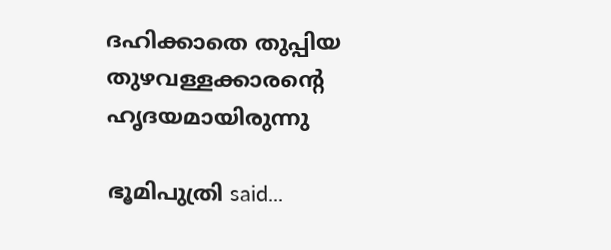ദഹിക്കാതെ തുപ്പിയ
തുഴവള്ളക്കാരന്റെ
ഹൃദയമായിരുന്നു

ഭൂമിപുത്രി said...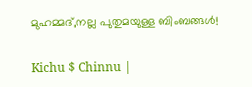മുഹമ്മദ്,നല്ല പുതുമയുള്ള ബിംബങ്ങള്‍!

Kichu $ Chinnu |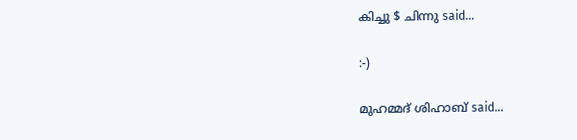കിച്ചു $ ചിന്നു said...

:-)

മുഹമ്മദ് ശിഹാബ് said...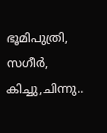ഭൂമിപുത്രി, സഗീര്‍, കിച്ചു,ചിന്നു..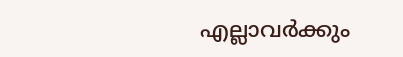എല്ലാവര്‍ക്കും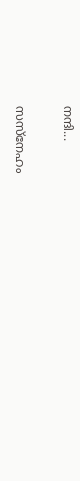നന്ദി...

സസ്നേഹം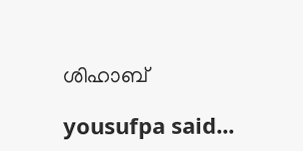ശിഹാബ്

yousufpa said...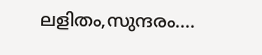ലളിതം,സുന്ദരം....